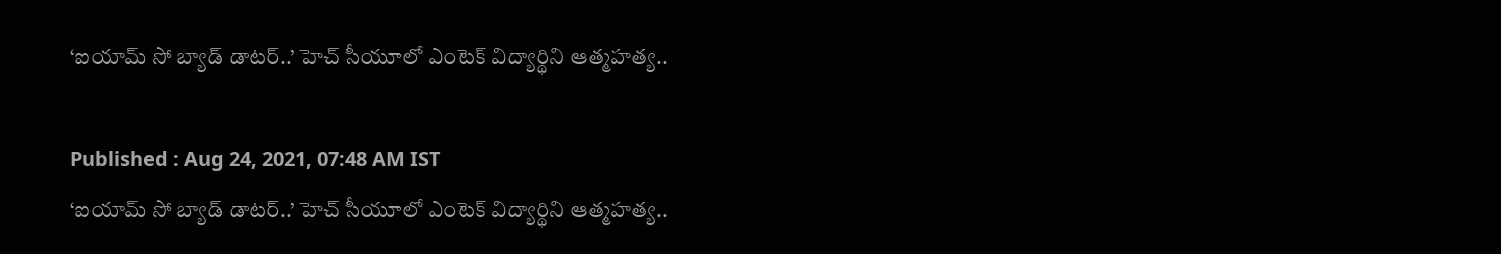‘ఐయామ్ సో బ్యాడ్ డాటర్..’ హెచ్ సీయూలో ఎంటెక్ విద్యార్థిని ఆత్మహత్య..

Published : Aug 24, 2021, 07:48 AM IST
‘ఐయామ్ సో బ్యాడ్ డాటర్..’ హెచ్ సీయూలో ఎంటెక్ విద్యార్థిని ఆత్మహత్య..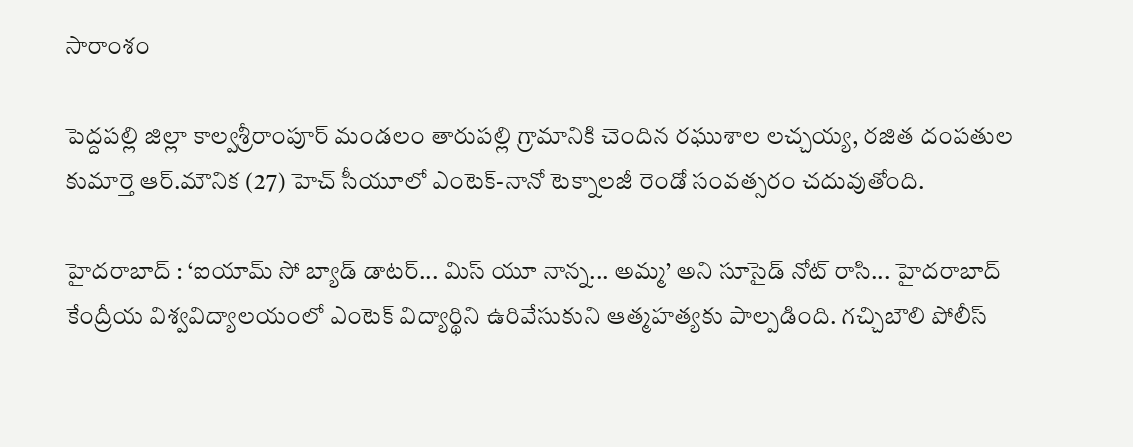సారాంశం

పెద్దపల్లి జిల్లా కాల్వశ్రీరాంపూర్ మండలం తారుపల్లి గ్రామానికి చెందిన రఘుశాల లచ్చయ్య, రజిత దంపతుల కుమార్తె ఆర్.మౌనిక (27) హెచ్ సీయూలో ఎంటెక్-నానో టెక్నాలజీ రెండో సంవత్సరం చదువుతోంది.

హైదరాబాద్ : ‘ఐయామ్ సో బ్యాడ్ డాటర్... మిస్ యూ నాన్న... అమ్మ’ అని సూసైడ్ నోట్ రాసి... హైదరాబాద్ కేంద్రీయ విశ్వవిద్యాలయంలో ఎంటెక్ విద్యార్థిని ఉరివేసుకుని ఆత్మహత్యకు పాల్పడింది. గచ్చిబౌలి పోలీస్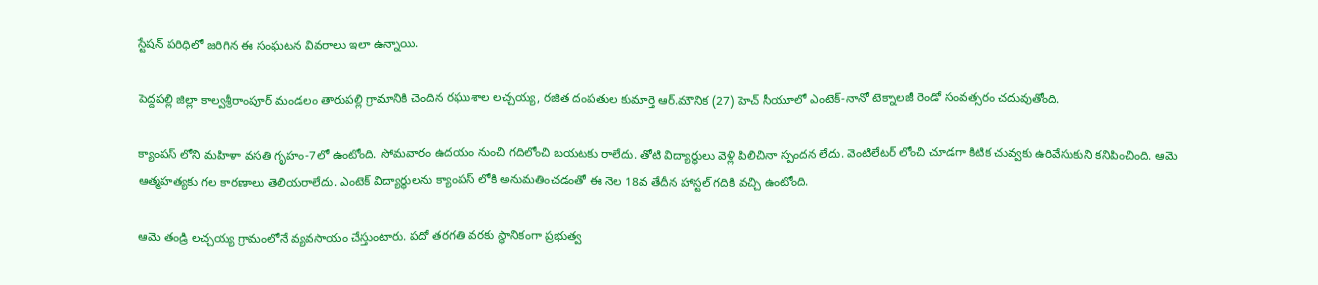స్టేషన్ పరిధిలో జరిగిన ఈ సంఘటన వివరాలు ఇలా ఉన్నాయి.

పెద్దపల్లి జిల్లా కాల్వశ్రీరాంపూర్ మండలం తారుపల్లి గ్రామానికి చెందిన రఘుశాల లచ్చయ్య, రజిత దంపతుల కుమార్తె ఆర్.మౌనిక (27) హెచ్ సీయూలో ఎంటెక్-నానో టెక్నాలజీ రెండో సంవత్సరం చదువుతోంది.

క్యాంపస్ లోని మహిళా వసతి గృహం-7లో ఉంటోంది. సోమవారం ఉదయం నుంచి గదిలోంచి బయటకు రాలేదు. తోటి విద్యార్థులు వెళ్లి పిలిచినా స్పందన లేదు. వెంటిలేటర్ లోంచి చూడగా కిటిక చువ్వకు ఉరివేసుకుని కనిపించింది. ఆమె ఆత్మహత్యకు గల కారణాలు తెలియరాలేదు. ఎంటెక్ విద్యార్థులను క్యాంపస్ లోకి అనుమతించడంతో ఈ నెల 18వ తేదీన హాస్టల్ గదికి వచ్చి ఉంటోంది.

ఆమె తండ్రి లచ్చయ్య గ్రామంలోనే వ్యవసాయం చేస్తుంటారు. పదో తరగతి వరకు స్థానికంగా ప్రభుత్వ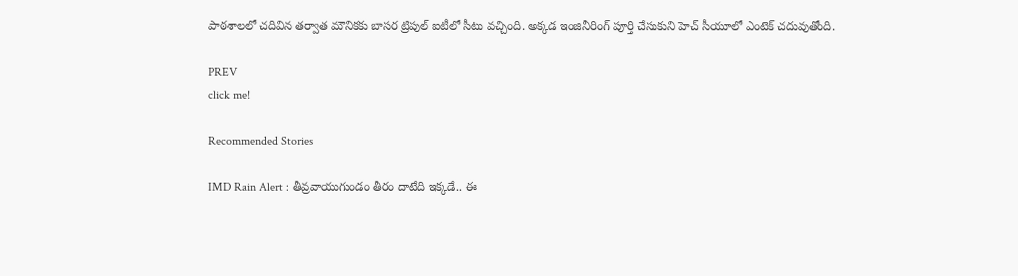పాఠశాలలో చదివిన తర్వాత మౌనికకు బాసర ట్రిపుల్ ఐటీలో సీటు వచ్చింది. అక్కడ ఇంజినీరింగ్ పూర్తి చేసుకుని హెచ్ సీయూలో ఎంటెక్ చదువుతోంది.

PREV
click me!

Recommended Stories

IMD Rain Alert : తీవ్రవాయుగుండం తీరం దాటేది ఇక్కడే.. ఈ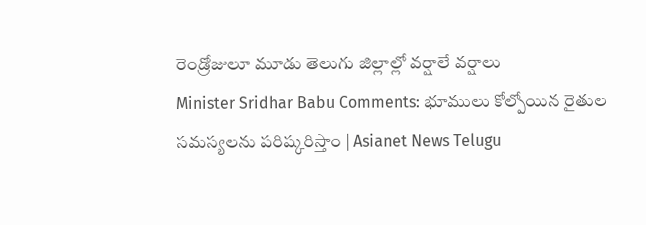రెండ్రోజులూ మూడు తెలుగు జిల్లాల్లో వర్షాలే వర్షాలు
Minister Sridhar Babu Comments: భూములు కోల్పోయిన రైతుల సమస్యలను పరిష్కరిస్తాం | Asianet News Telugu